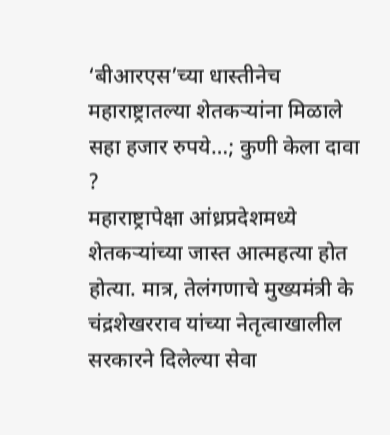‘बीआरएस’च्या धास्तीनेच महाराष्ट्रातल्या शेतकऱ्यांना मिळाले सहा हजार रुपये…; कुणी केला दावा ?
महाराष्ट्रापेक्षा आंध्रप्रदेशमध्ये शेतकऱ्यांच्या जास्त आत्महत्या होत होत्या. मात्र, तेलंगणाचे मुख्यमंत्री के चंद्रशेखरराव यांच्या नेतृत्वाखालील सरकारने दिलेल्या सेवा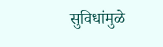सुविधांमुळे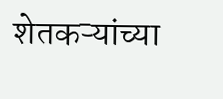शेतकऱ्यांच्या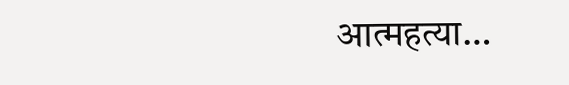आत्महत्या…